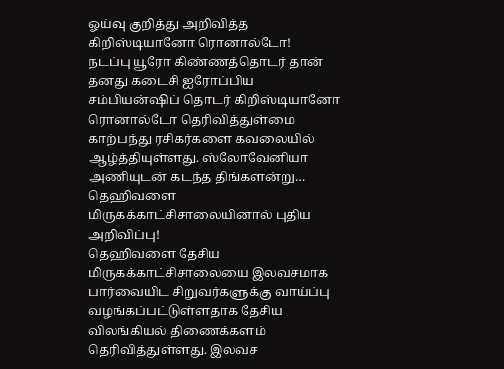ஓய்வு குறித்து அறிவித்த கிறிஸ்டியானோ ரொனால்டோ!
நடப்பு யூரோ கிண்ணத்தொடர் தான் தனது கடைசி ஐரோப்பிய சம்பியன்ஷிப் தொடர் கிறிஸ்டியானோ ரொனால்டோ தெரிவித்துள்மை காற்பந்து ரசிகர்களை கவலையில் ஆழ்த்தியுள்ளது. ஸ்லோவேனியா அணியுடன் கடந்த திங்களன்று…
தெஹிவளை மிருகக்காட்சிசாலையினால் புதிய அறிவிப்பு!
தெஹிவளை தேசிய மிருகக்காட்சிசாலையை இலவசமாக பார்வையிட சிறுவர்களுக்கு வாய்ப்பு வழங்கப்பட்டுள்ளதாக தேசிய விலங்கியல் திணைக்களம் தெரிவித்துள்ளது. இலவச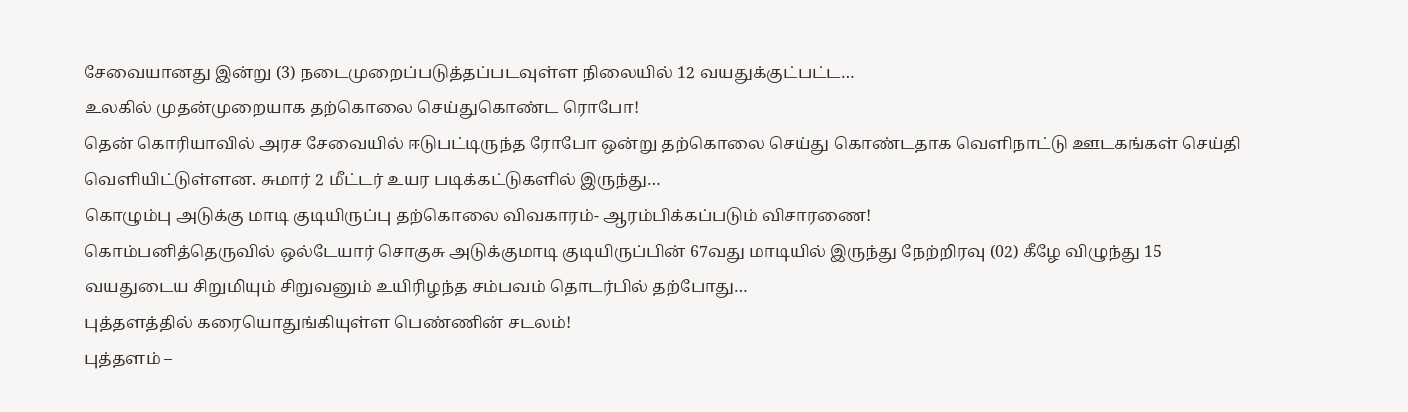சேவையானது இன்று (3) நடைமுறைப்படுத்தப்படவுள்ள நிலையில் 12 வயதுக்குட்பட்ட…
உலகில் முதன்முறையாக தற்கொலை செய்துகொண்ட ரொபோ!
தென் கொரியாவில் அரச சேவையில் ஈடுபட்டிருந்த ரோபோ ஒன்று தற்கொலை செய்து கொண்டதாக வெளிநாட்டு ஊடகங்கள் செய்தி வெளியிட்டுள்ளன. சுமார் 2 மீட்டர் உயர படிக்கட்டுகளில் இருந்து…
கொழும்பு அடுக்கு மாடி குடியிருப்பு தற்கொலை விவகாரம்- ஆரம்பிக்கப்படும் விசாரணை!
கொம்பனித்தெருவில் ஒல்டேயார் சொகுசு அடுக்குமாடி குடியிருப்பின் 67வது மாடியில் இருந்து நேற்றிரவு (02) கீழே விழுந்து 15 வயதுடைய சிறுமியும் சிறுவனும் உயிரிழந்த சம்பவம் தொடர்பில் தற்போது…
புத்தளத்தில் கரையொதுங்கியுள்ள பெண்ணின் சடலம்!
புத்தளம் –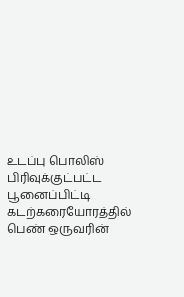உடப்பு பொலிஸ் பிரிவுக்குட்பட்ட பூனைப்பிட்டி கடற்கரையோரத்தில் பெண் ஒருவரின்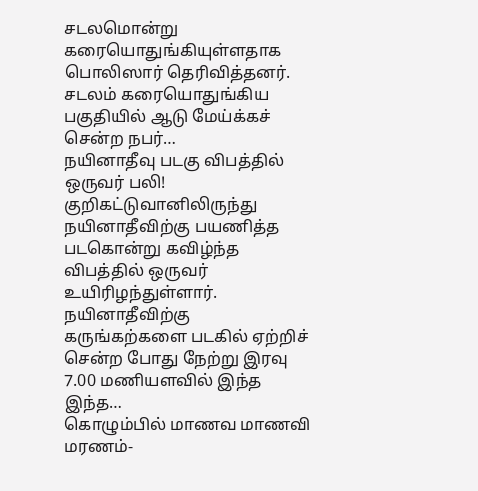சடலமொன்று கரையொதுங்கியுள்ளதாக பொலிஸார் தெரிவித்தனர். சடலம் கரையொதுங்கிய பகுதியில் ஆடு மேய்க்கச் சென்ற நபர்…
நயினாதீவு படகு விபத்தில் ஒருவர் பலி!
குறிகட்டுவானிலிருந்து நயினாதீவிற்கு பயணித்த படகொன்று கவிழ்ந்த விபத்தில் ஒருவர் உயிரிழந்துள்ளார். நயினாதீவிற்கு கருங்கற்களை படகில் ஏற்றிச் சென்ற போது நேற்று இரவு 7.00 மணியளவில் இந்த இந்த…
கொழும்பில் மாணவ மாணவி மரணம்-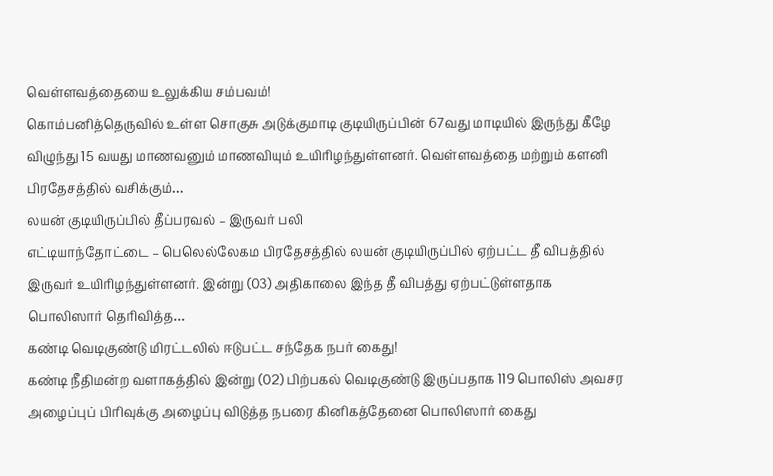வெள்ளவத்தையை உலுக்கிய சம்பவம்!
கொம்பனித்தெருவில் உள்ள சொகுசு அடுக்குமாடி குடியிருப்பின் 67வது மாடியில் இருந்து கீழே விழுந்து 15 வயது மாணவனும் மாணவியும் உயிரிழந்துள்ளனர். வெள்ளவத்தை மற்றும் களனி பிரதேசத்தில் வசிக்கும்…
லயன் குடியிருப்பில் தீப்பரவல் – இருவர் பலி
எட்டியாந்தோட்டை – பெலெல்லேகம பிரதேசத்தில் லயன் குடியிருப்பில் ஏற்பட்ட தீ விபத்தில் இருவர் உயிரிழந்துள்ளனர். இன்று (03) அதிகாலை இந்த தீ விபத்து ஏற்பட்டுள்ளதாக பொலிஸார் தெரிவித்த…
கண்டி வெடிகுண்டு மிரட்டலில் ஈடுபட்ட சந்தேக நபர் கைது!
கண்டி நீதிமன்ற வளாகத்தில் இன்று (02) பிற்பகல் வெடிகுண்டு இருப்பதாக 119 பொலிஸ் அவசர அழைப்புப் பிரிவுக்கு அழைப்பு விடுத்த நபரை கினிகத்தேனை பொலிஸார் கைது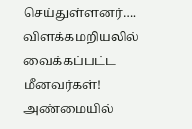செய்துள்ளனர்….
விளக்கமறியலில் வைக்கப்பட்ட மீனவர்கள்!
அண்மையில்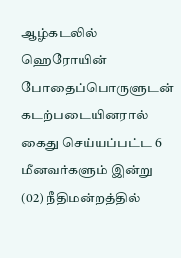ஆழ்கடலில் ஹெரோயின் போதைப்பொருளுடன் கடற்படையினரால் கைது செய்யப்பட்ட 6 மீனவர்களும் இன்று (02) நீதிமன்றத்தில்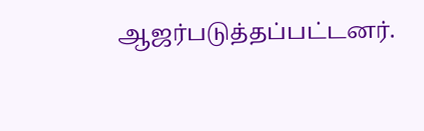ஆஜர்படுத்தப்பட்டனர்.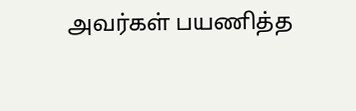அவர்கள் பயணித்த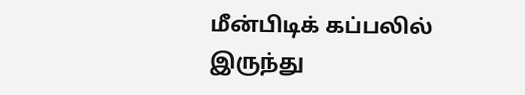மீன்பிடிக் கப்பலில் இருந்து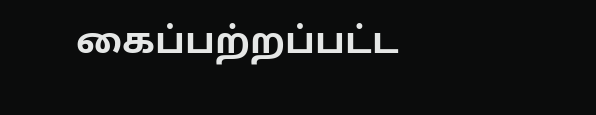கைப்பற்றப்பட்ட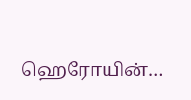ஹெரோயின்…